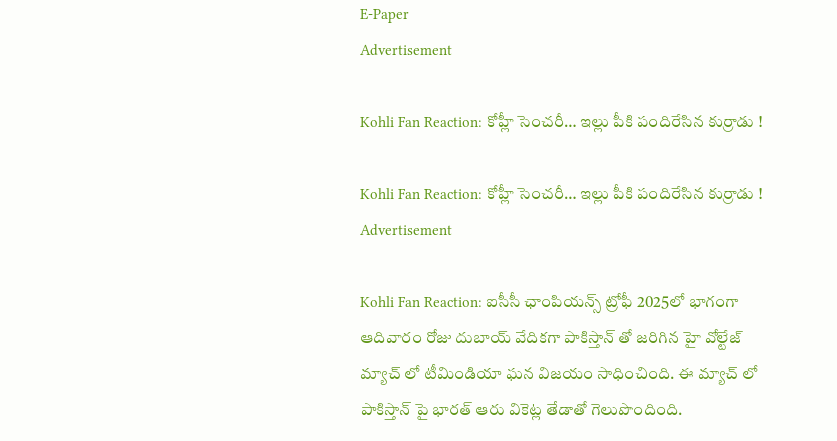E-Paper
Advertisement

Kohli Fan Reaction: కోహ్లీ సెంచరీ… ఇల్లు పీకి పందిరేసిన కుర్రాడు !

Kohli Fan Reaction: కోహ్లీ సెంచరీ… ఇల్లు పీకి పందిరేసిన కుర్రాడు !
Advertisement

Kohli Fan Reaction: ఐసీసీ ఛాంపియన్స్ ట్రోఫీ 2025లో భాగంగా ఆదివారం రోజు దుబాయ్ వేదికగా పాకిస్తాన్ తో జరిగిన హై వోల్టేజ్ మ్యాచ్ లో టీమిండియా ఘన విజయం సాధించింది. ఈ మ్యాచ్ లో పాకిస్తాన్ పై భారత్ ఆరు వికెట్ల తేడాతో గెలుపొందింది.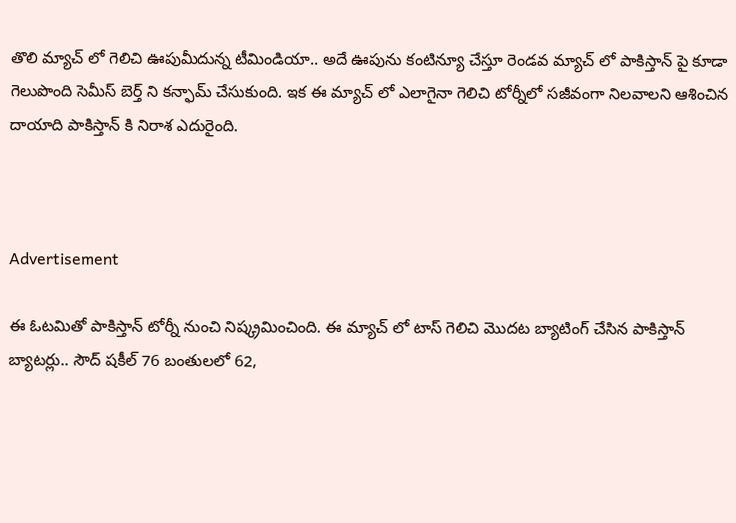తొలి మ్యాచ్ లో గెలిచి ఊపుమీదున్న టీమిండియా.. అదే ఊపును కంటిన్యూ చేస్తూ రెండవ మ్యాచ్ లో పాకిస్తాన్ పై కూడా గెలుపొంది సెమీస్ బెర్త్ ని కన్ఫామ్ చేసుకుంది. ఇక ఈ మ్యాచ్ లో ఎలాగైనా గెలిచి టోర్నీలో సజీవంగా నిలవాలని ఆశించిన దాయాది పాకిస్తాన్ కి నిరాశ ఎదురైంది.



Advertisement

ఈ ఓటమితో పాకిస్తాన్ టోర్నీ నుంచి నిష్క్రమించింది. ఈ మ్యాచ్ లో టాస్ గెలిచి మొదట బ్యాటింగ్ చేసిన పాకిస్తాన్ బ్యాటర్లు.. సౌద్ షకీల్ 76 బంతులలో 62,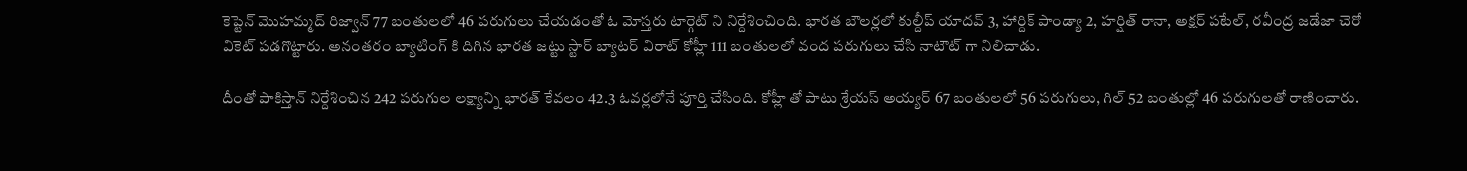కెప్టెన్ మొహమ్మద్ రిజ్వాన్ 77 బంతులలో 46 పరుగులు చేయడంతో ఓ మోస్తరు టార్గెట్ ని నిర్దేశించింది. భారత బౌలర్లలో కుల్దీప్ యాదవ్ 3, హార్దిక్ పాండ్యా 2, హర్షిత్ రానా, అక్షర్ పటేల్, రవీంద్ర జడేజా చెరో వికెట్ పడగొట్టారు. అనంతరం బ్యాటింగ్ కి దిగిన భారత జట్టు స్టార్ బ్యాటర్ విరాట్ కోహ్లీ 111 బంతులలో వంద పరుగులు చేసి నాటౌట్ గా నిలిచాడు.

దీంతో పాకిస్తాన్ నిర్దేశించిన 242 పరుగుల లక్ష్యాన్ని భారత్ కేవలం 42.3 ఓవర్లలోనే పూర్తి చేసింది. కోహ్లీ తో పాటు శ్రేయస్ అయ్యర్ 67 బంతులలో 56 పరుగులు, గిల్ 52 బంతుల్లో 46 పరుగులతో రాణించారు.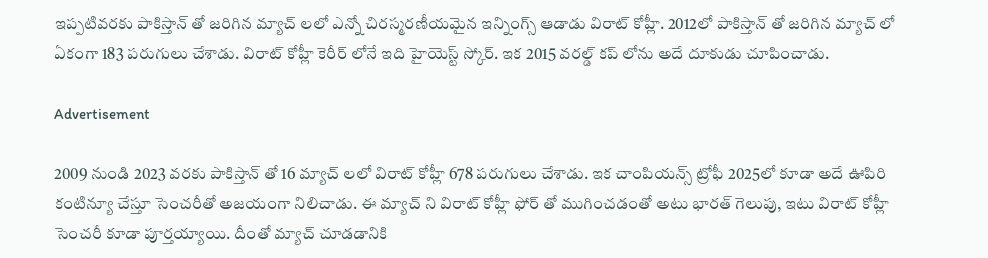ఇప్పటివరకు పాకిస్తాన్ తో జరిగిన మ్యాచ్ లలో ఎన్నో చిరస్మరణీయమైన ఇన్నింగ్స్ ఆడాడు విరాట్ కోహ్లీ. 2012లో పాకిస్తాన్ తో జరిగిన మ్యాచ్ లో ఏకంగా 183 పరుగులు చేశాడు. విరాట్ కోహ్లీ కెరీర్ లోనే ఇది హైయెస్ట్ స్కోర్. ఇక 2015 వరల్డ్ కప్ లోను అదే దూకుడు చూపించాడు.

Advertisement

2009 నుండి 2023 వరకు పాకిస్తాన్ తో 16 మ్యాచ్ లలో విరాట్ కోహ్లీ 678 పరుగులు చేశాడు. ఇక చాంపియన్స్ ట్రోఫీ 2025లో కూడా అదే ఊపిరి కంటిన్యూ చేస్తూ సెంచరీతో అజయంగా నిలిచాడు. ఈ మ్యాచ్ ని విరాట్ కోహ్లీ ఫోర్ తో ముగించడంతో అటు భారత్ గెలుపు, ఇటు విరాట్ కోహ్లీ సెంచరీ కూడా పూర్తయ్యాయి. దీంతో మ్యాచ్ చూడడానికి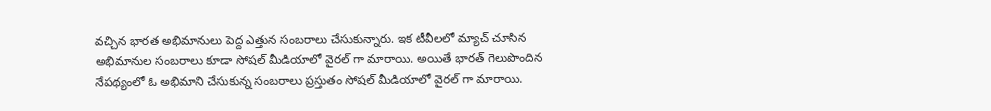వచ్చిన భారత అభిమానులు పెద్ద ఎత్తున సంబరాలు చేసుకున్నారు. ఇక టీవీలలో మ్యాచ్ చూసిన అభిమానుల సంబరాలు కూడా సోషల్ మీడియాలో వైరల్ గా మారాయి. అయితే భారత్ గెలుపొందిన నేపథ్యంలో ఓ అభిమాని చేసుకున్న సంబరాలు ప్రస్తుతం సోషల్ మీడియాలో వైరల్ గా మారాయి.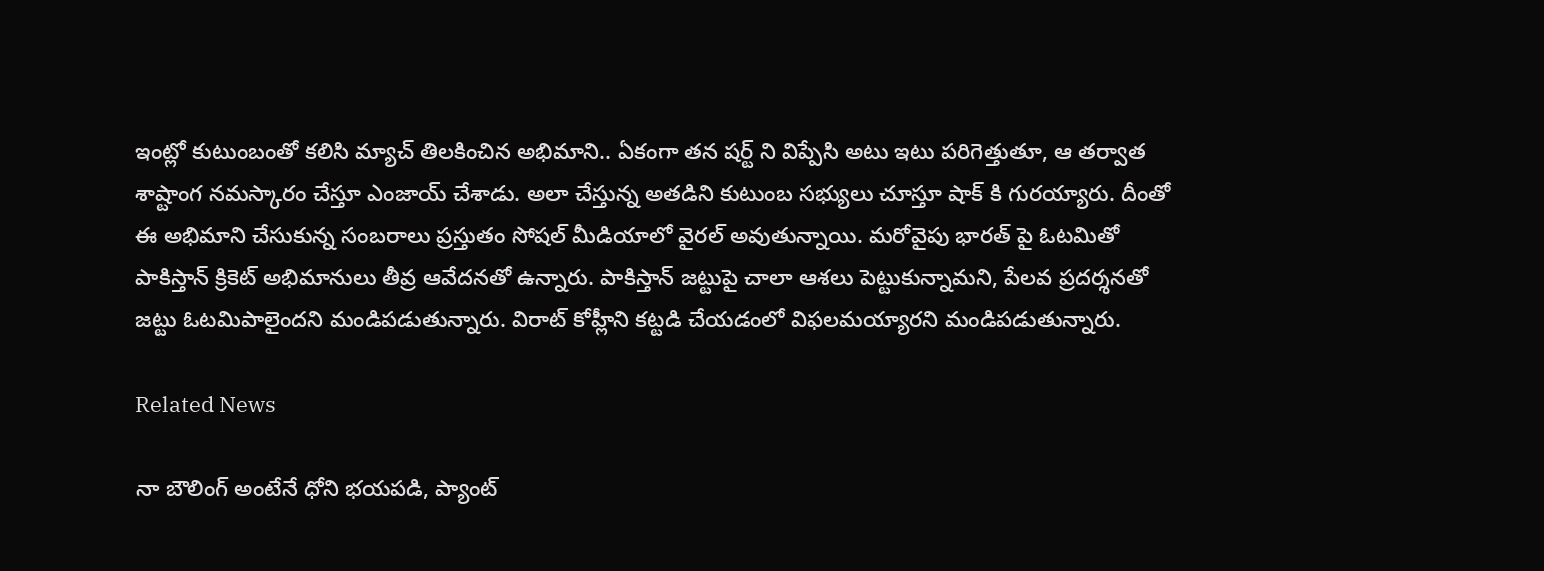ఇంట్లో కుటుంబంతో కలిసి మ్యాచ్ తిలకించిన అభిమాని.. ఏకంగా తన షర్ట్ ని విప్పేసి అటు ఇటు పరిగెత్తుతూ, ఆ తర్వాత శాష్టాంగ నమస్కారం చేస్తూ ఎంజాయ్ చేశాడు. అలా చేస్తున్న అతడిని కుటుంబ సభ్యులు చూస్తూ షాక్ కి గురయ్యారు. దీంతో ఈ అభిమాని చేసుకున్న సంబరాలు ప్రస్తుతం సోషల్ మీడియాలో వైరల్ అవుతున్నాయి. మరోవైపు భారత్ పై ఓటమితో పాకిస్తాన్ క్రికెట్ అభిమానులు తీవ్ర ఆవేదనతో ఉన్నారు. పాకిస్తాన్ జట్టుపై చాలా ఆశలు పెట్టుకున్నామని, పేలవ ప్రదర్శనతో జట్టు ఓటమిపాలైందని మండిపడుతున్నారు. విరాట్ కోహ్లీని కట్టడి చేయడంలో విఫలమయ్యారని మండిపడుతున్నారు.

Related News

నా బౌలింగ్ అంటేనే ధోని భ‌య‌ప‌డి, ప్యాంట్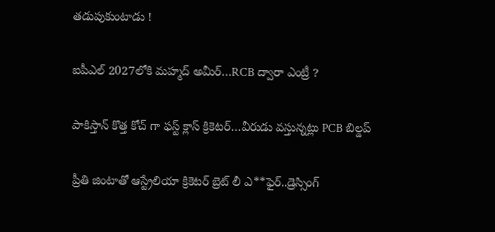త‌డుపుకుంటాడు !

ఐపీఎల్ 2027లోకి మహ్మద్ అమీర్…RCB ద్వారా ఎంట్రీ ?

పాకిస్తాన్ కొత్త‌ కోచ్ గా ఫ‌స్ట్ క్లాస్ క్రికెట‌ర్‌…వీరుడు వ‌స్తున్న‌ట్లు PCB బిల్డ‌ప్

ప్రీతి జింటాతో ఆస్ట్రేలియా క్రికెట‌ర్‌ బ్రెట్ లీ ఎ**ఫైర్‌..డ్రెస్సింగ్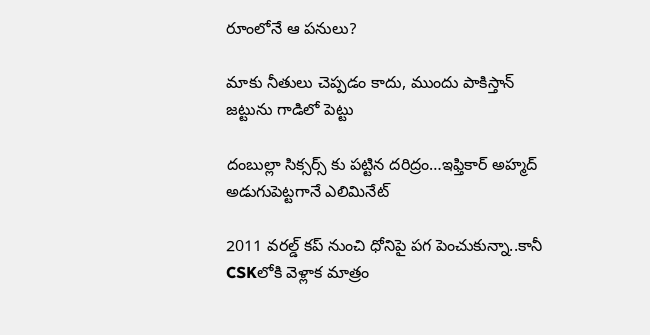రూంలోనే ఆ ప‌నులు?

మాకు నీతులు చెప్ప‌డం కాదు, ముందు పాకిస్తాన్ జ‌ట్టును గాడిలో పెట్టు

దంబుల్లా సిక్సర్స్ కు ప‌ట్టిన ద‌రిద్రం…ఇఫ్తికార్ అహ్మద్ అడుగుపెట్ట‌గానే ఎలిమినేట్

2011 వ‌ర‌ల్డ్ క‌ప్ నుంచి ధోనిపై ప‌గ పెంచుకున్నా..కానీ CSKలోకి వెళ్లాక మాత్రం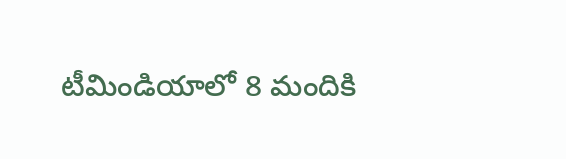టీమిండియాలో 8 మందికి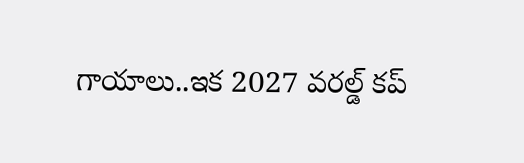గాయాలు..ఇక 2027 వ‌ర‌ల్డ్ క‌ప్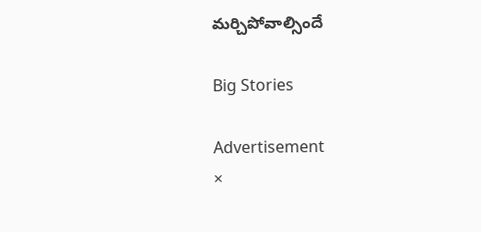మ‌ర్చిపోవాల్సిందే

Big Stories

Advertisement
×